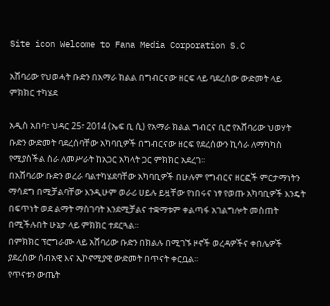Site icon Welcome to Fana Media Corporation S.C

አሸባሪው የህወሓት ቡድን በአማራ ክልል በግብርናው ዘርፍ ላይ ባደረሰው ውድመት ላይ ምክክር ተካሄደ

አዲስ አበባ፣ ህዳር 25፣ 2014 (ኤፍ ቢ ሲ) የአማራ ክልል ግብርና ቢሮ የአሸባሪው ህወሃት ቡድን ውድመት ባደረሰባቸው አካባቢዎች በግብርናው ዘርፍ የደረሰውን ኪሳራ ለማካካስ የሚያስችል ስራ ለመሥራት ከአጋር አካላት ጋር ምክክር አደረገ፡፡
በአሸባሪው ቡድን ወረራ ባልተካሄደባቸው አካባቢዎች በሁሉም የግብርና ዘርፎች ምርታማነትን ማሳደግ በሚቻልባቸው እንዲሁም ወራሪ ሀይሉ ይዟቸው የነበሩና ነፃ የወጡ አካባቢዎች እንዴት በፍጥነት ወደ ልማት ማስገባት እንደሚቻልና ተቋማቱም ቀልጣፋ አገልግሎት መስጠት በሚችሉበት ሁኔታ ላይ ምክክር ተደርጓል።
በምክክር ፕሮግራሙ ላይ አሸባሪው ቡድን በክልሉ በሚገኙ ዞኖች ወረዳዎችና ቀበሌዎች ያደረሰው ሰብአዊ እና ኢኮኖሚያዊ ውድመት በጥናት ቀርቧል፡፡
የጥናቱን ውጤት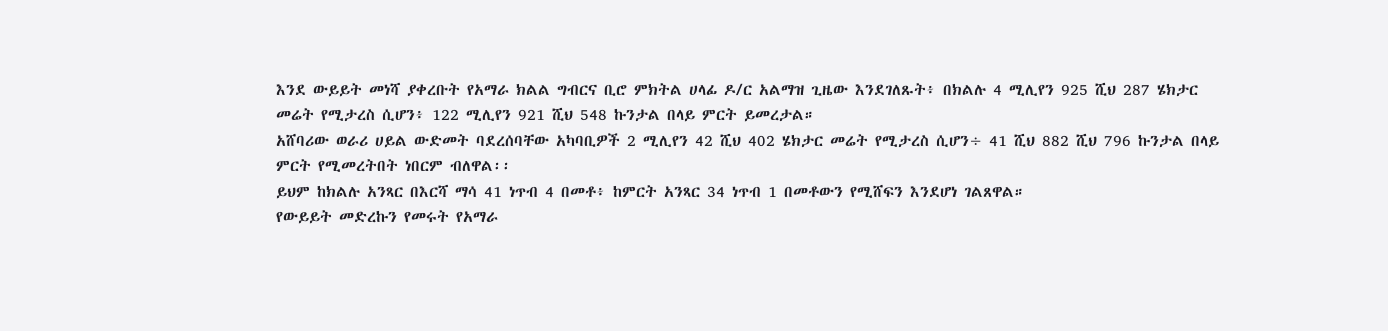እንደ ውይይት መነሻ ያቀረቡት የአማራ ክልል ግብርና ቢሮ ምክትል ሀላፊ ዶ/ር አልማዝ ጊዜው እንደገለጹት፥ በክልሉ 4 ሚሊየን 925 ሺህ 287 ሄክታር መሬት የሚታረስ ሲሆን፥ 122 ሚሊየን 921 ሺህ 548 ኩንታል በላይ ምርት ይመረታል።
አሸባሪው ወራሪ ሀይል ውድመት ባደረሰባቸው አካባቢዎች 2 ሚሊየን 42 ሺህ 402 ሄክታር መሬት የሚታረስ ሲሆን÷ 41 ሺህ 882 ሺህ 796 ኩንታል በላይ ምርት የሚመረትበት ነበርም ብለዋል፡፡
ይህም ከክልሉ አንጻር በእርሻ ማሳ 41 ነጥብ 4 በመቶ፥ ከምርት አንጻር 34 ነጥብ 1 በመቶውን የሚሸፍን እንደሆነ ገልጸዋል።
የውይይት መድረኩን የመሩት የአማራ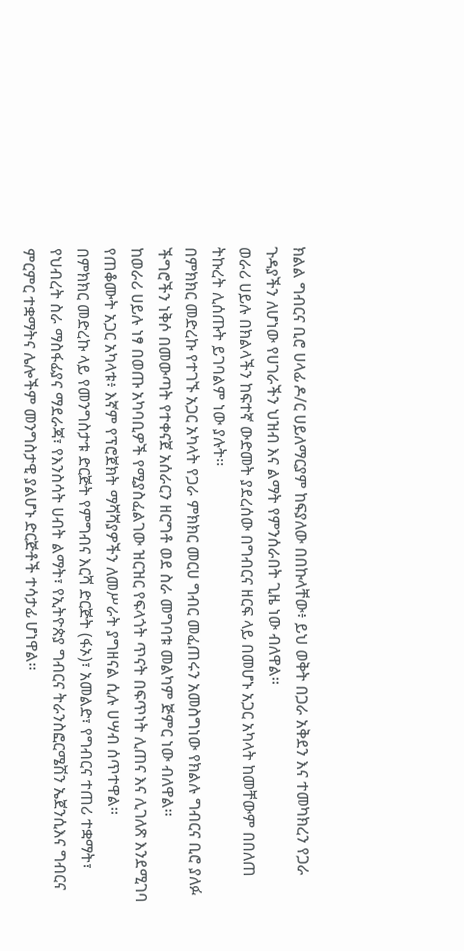ክልል ግብርና ቢሮ ሀላፊ ዶ/ር ሀይለማርያም ከፍያለው በበኩላቸው፥ ይህ ወቅት በጋራ አቅደን እና ተመካክረን የጋራ ጉዳያችን ለሆነው የሀገራችን ህዝብ እና ልማት የምንሰራበት ጊዜ ነው ብለዋል፡፡
ወራሪ ሀይሉ በክልላችን ከፍተኛ ውድመት ያደረሰው በግብርና ዘርፍ ላይ በመሆኑ አጋር አካላት ከመቸውም በበለጠ ትኩረት ሊሰጡት ይገባልም ነው ያሉት፡፡
በምክክር መድረኩ የተገኙ አጋር አካላት የጋራ ምክክር መርሀ ግብር መፈጠሩን አመስግነው የክልሉ ግብርና ቢሮ ያለፉ ችግሮችን ነቅሶ በመውጣት የተቀናጀ አሰራርን ዘርግቶ ወደ ስራ መግባቱ መልካም ጅምር ነው ብለዋል፡፡
ከወራሪ ሀይሉ ነፃ በወጡ አካባቢዎች የሚያስፈልገው ዝርዝር የፍላጎት ጥናት በፍጥነት ሊጠና እና ሊገለጽ እንደሚገባ የጠቆሙት አጋር አካላቱ፥ እኛም የፕሮጀክት ማሻሻያዎችን ለመሥራት ያግዘናል ሲሉ ሀሣብ ሰጥተዋል፡፡
በምክክር መድረኩ ላይ የመንግስታቱ ድርጅት የምግብና እርሻ ድርጅት (ፋኦ)፣ አመልድ፣ የግብርና ተጠሪ ተቋማት፣ የህብረት ስራ ማስፋፊያና ማደራጃ፣ የእንስሳት ሀብት ልማት፣ የኢትዮጵያ ግብርና ትራንስፎርሜሽን ኤጀንሲእና ግብርና ምርምር ተቋማትና ሌሎችም መንግስታዊ ያልሆኑ ድርጅቶች ተሳታፊ ሆነዋል፡፡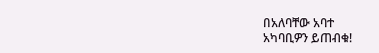በአለባቸው አባተ
አካባቢዎን ይጠብቁ!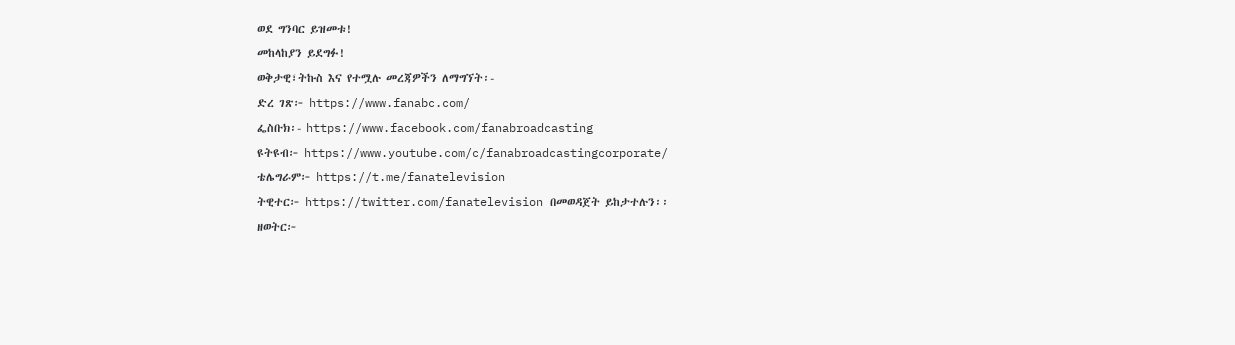ወደ ግንባር ይዝመቱ!
መከላከያን ይደግፉ!
ወቅታዊ፣ትኩስ እና የተሟሉ መረጃዎችን ለማግኘት፡-
ድረ ገጽ፦ https://www.fanabc.com/
ፌስቡክ፡- https://www.facebook.com/fanabroadcasting
ዩትዩብ፦ https://www.youtube.com/c/fanabroadcastingcorporate/
ቴሌግራም፦ https://t.me/fanatelevision
ትዊተር፦ https://twitter.com/fanatelevision በመወዳጀት ይከታተሉን፡፡
ዘወትር፦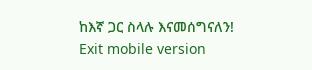ከእኛ ጋር ስላሉ እናመሰግናለን!
Exit mobile version